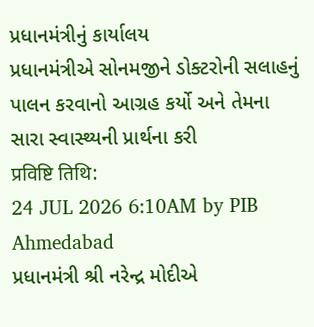પ્રધાનમંત્રીનું કાર્યાલય
પ્રધાનમંત્રીએ સોનમજીને ડોક્ટરોની સલાહનું પાલન કરવાનો આગ્રહ કર્યો અને તેમના સારા સ્વાસ્થ્યની પ્રાર્થના કરી
प्रविष्टि तिथि:
24 JUL 2026 6:10AM by PIB Ahmedabad
પ્રધાનમંત્રી શ્રી નરેન્દ્ર મોદીએ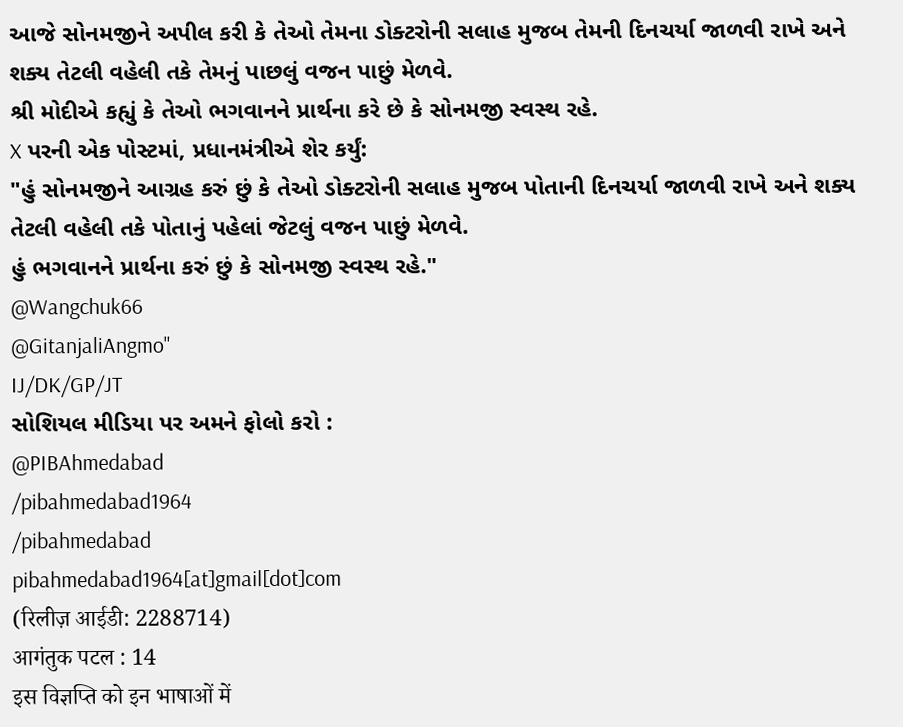આજે સોનમજીને અપીલ કરી કે તેઓ તેમના ડોક્ટરોની સલાહ મુજબ તેમની દિનચર્યા જાળવી રાખે અને શક્ય તેટલી વહેલી તકે તેમનું પાછલું વજન પાછું મેળવે.
શ્રી મોદીએ કહ્યું કે તેઓ ભગવાનને પ્રાર્થના કરે છે કે સોનમજી સ્વસ્થ રહે.
X પરની એક પોસ્ટમાં, પ્રધાનમંત્રીએ શેર કર્યું:
"હું સોનમજીને આગ્રહ કરું છું કે તેઓ ડોક્ટરોની સલાહ મુજબ પોતાની દિનચર્યા જાળવી રાખે અને શક્ય તેટલી વહેલી તકે પોતાનું પહેલાં જેટલું વજન પાછું મેળવે.
હું ભગવાનને પ્રાર્થના કરું છું કે સોનમજી સ્વસ્થ રહે."
@Wangchuk66
@GitanjaliAngmo"
IJ/DK/GP/JT
સોશિયલ મીડિયા પર અમને ફોલો કરો :
@PIBAhmedabad
/pibahmedabad1964
/pibahmedabad
pibahmedabad1964[at]gmail[dot]com
(रिलीज़ आईडी: 2288714)
आगंतुक पटल : 14
इस विज्ञप्ति को इन भाषाओं में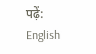पढ़ें:
English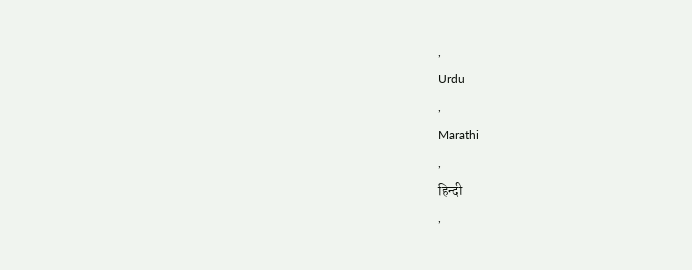,
Urdu
,
Marathi
,
हिन्दी
,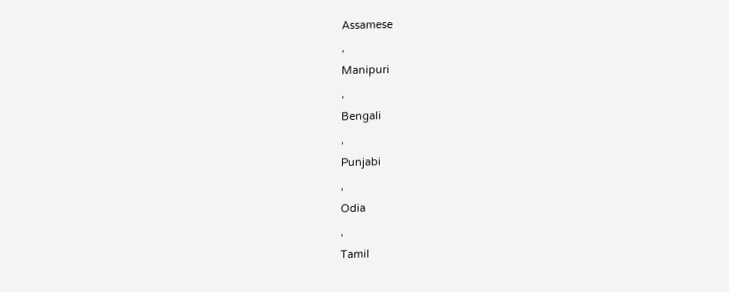Assamese
,
Manipuri
,
Bengali
,
Punjabi
,
Odia
,
Tamil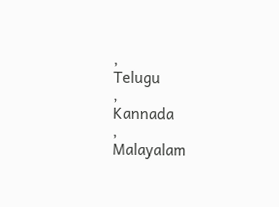,
Telugu
,
Kannada
,
Malayalam